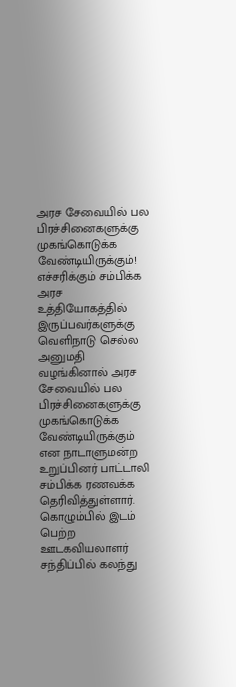அரச சேவையில் பல பிரச்சினைகளுக்கு முகங்கொடுக்க வேண்டியிருக்கும்! எச்சரிக்கும் சம்பிக்க
அரச உத்தியோகத்தில் இருப்பவர்களுக்கு வெளிநாடு செல்ல அனுமதி வழங்கினால் அரச சேவையில் பல பிரச்சினைகளுக்கு முகங்கொடுக்க வேண்டியிருக்கும் என நாடாளுமன்ற உறுப்பினர் பாட்டாலி சம்பிக்க ரணவக்க தெரிவித்துள்ளார்.
கொழும்பில் இடம் பெற்ற ஊடகவியலாளர் சந்திப்பில் கலந்து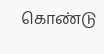கொண்டு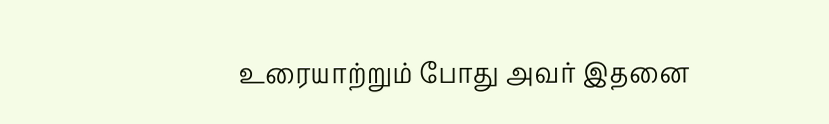உரையாற்றும் போது அவர் இதனை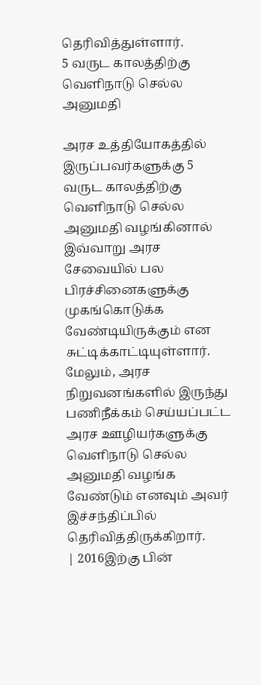தெரிவித்துள்ளார்.
5 வருட காலத்திற்கு வெளிநாடு செல்ல அனுமதி

அரச உத்தியோகத்தில் இருப்பவர்களுக்கு 5 வருட காலத்திற்கு வெளிநாடு செல்ல அனுமதி வழங்கினால் இவ்வாறு அரச சேவையில் பல பிரச்சினைகளுக்கு முகங்கொடுக்க வேண்டியிருக்கும் என சுட்டிக்காட்டியுள்ளார்.
மேலும், அரச நிறுவனங்களில் இருந்து பணிநீக்கம் செய்யப்பட்ட அரச ஊழியர்களுக்கு வெளிநாடு செல்ல அனுமதி வழங்க வேண்டும் எனவும் அவர் இச்சந்திப்பில் தெரிவித்திருக்கிறார்.
| 2016இற்கு பின்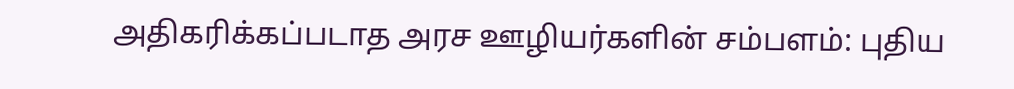அதிகரிக்கப்படாத அரச ஊழியர்களின் சம்பளம்: புதிய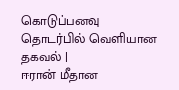கொடுப்பனவு தொடர்பில் வெளியான தகவல் |
ஈரான் மீதான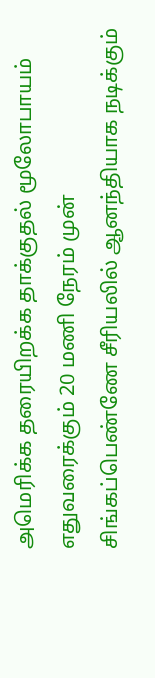அமெரிக்க தரையிறக்க தாக்குதல் மூலோபாயம் எதுவரைக்கும் 20 மணி நேரம் முன்
சிங்கப்பெண்ணே சீரியலில் ஆனந்தியாக நடிக்கும்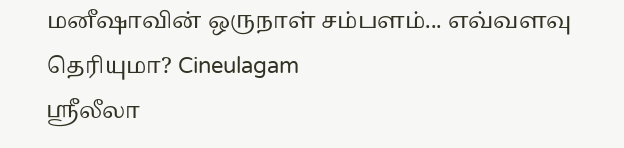மனீஷாவின் ஒருநாள் சம்பளம்... எவ்வளவு தெரியுமா? Cineulagam
ஸ்ரீலீலா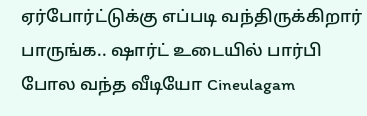ஏர்போர்ட்டுக்கு எப்படி வந்திருக்கிறார் பாருங்க.. ஷார்ட் உடையில் பார்பி போல வந்த வீடியோ Cineulagam